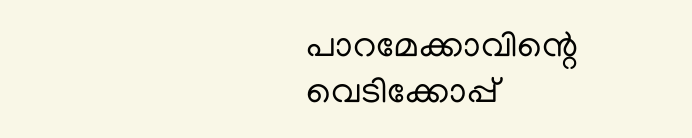പാറമേക്കാവിന്റെ വെടിക്കോപ്പ്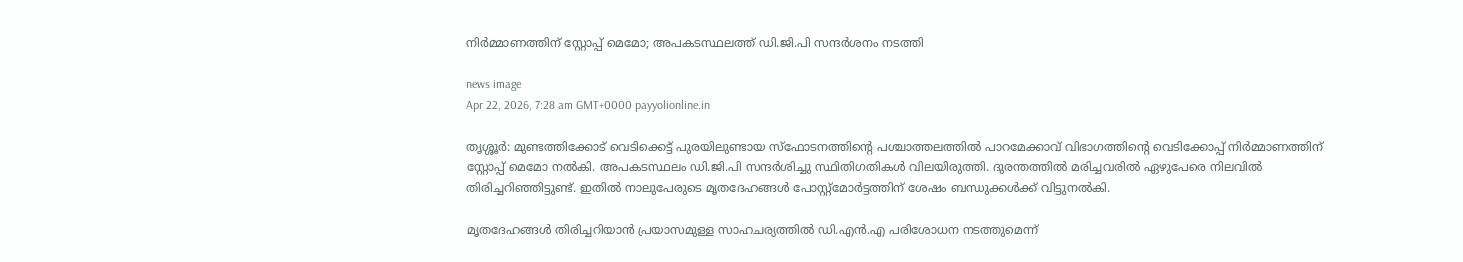നിർമ്മാണത്തിന് സ്റ്റോപ്പ് മെമോ; അപകടസ്ഥലത്ത് ഡി.ജി.പി സന്ദർശനം നടത്തി

news image
Apr 22, 2026, 7:28 am GMT+0000 payyolionline.in

തൃശ്ശൂർ: മുണ്ടത്തിക്കോട് വെടിക്കെട്ട് പുരയിലുണ്ടായ സ്ഫോടനത്തിന്റെ പശ്ചാത്തലത്തിൽ പാറമേക്കാവ് വിഭാഗത്തിന്റെ വെടിക്കോപ്പ് നിർമ്മാണത്തിന് സ്റ്റോപ്പ് മെമോ നൽകി. അപകടസ്ഥലം ഡി.ജി.പി സന്ദർശിച്ചു സ്ഥിതിഗതികൾ വിലയിരുത്തി. ദുരന്തത്തിൽ മരിച്ചവരിൽ ഏഴുപേരെ നിലവിൽ തിരിച്ചറിഞ്ഞിട്ടുണ്ട്. ഇതിൽ നാലുപേരുടെ മൃതദേഹങ്ങൾ പോസ്റ്റ്‌മോർട്ടത്തിന് ശേഷം ബന്ധുക്കൾക്ക് വിട്ടുനൽകി.

മൃതദേഹങ്ങൾ തിരിച്ചറിയാൻ പ്രയാസമുള്ള സാഹചര്യത്തിൽ ഡി.എൻ.എ പരിശോധന നടത്തുമെന്ന്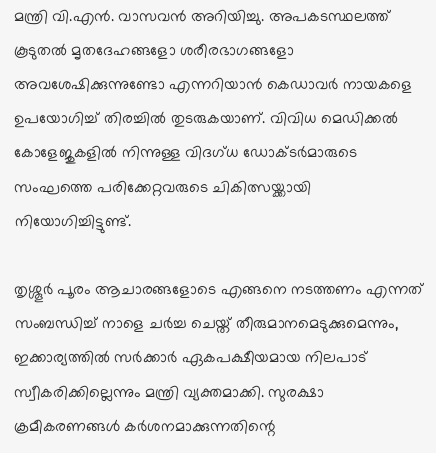മന്ത്രി വി.എൻ. വാസവൻ അറിയിച്ചു. അപകടസ്ഥലത്ത് കൂടുതൽ മൃതദേഹങ്ങളോ ശരീരഭാഗങ്ങളോ അവശേഷിക്കുന്നുണ്ടോ എന്നറിയാൻ കെഡാവർ നായകളെ ഉപയോഗിച്ച് തിരച്ചിൽ തുടരുകയാണ്. വിവിധ മെഡിക്കൽ കോളേജുകളിൽ നിന്നുള്ള വിദഗ്ധ ഡോക്ടർമാരുടെ സംഘത്തെ പരിക്കേറ്റവരുടെ ചികിത്സയ്ക്കായി നിയോഗിച്ചിട്ടുണ്ട്.

തൃശ്ശൂർ പൂരം ആചാരങ്ങളോടെ എങ്ങനെ നടത്തണം എന്നത് സംബന്ധിച്ച് നാളെ ചർച്ച ചെയ്ത് തീരുമാനമെടുക്കുമെന്നും, ഇക്കാര്യത്തിൽ സർക്കാർ ഏകപക്ഷീയമായ നിലപാട് സ്വീകരിക്കില്ലെന്നും മന്ത്രി വ്യക്തമാക്കി. സുരക്ഷാ ക്രമീകരണങ്ങൾ കർശനമാക്കുന്നതിന്റെ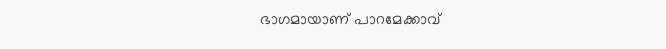ഭാഗമായാണ് പാറമേക്കാവ്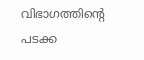വിഭാഗത്തിന്റെ പടക്ക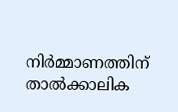നിർമ്മാണത്തിന് താൽക്കാലിക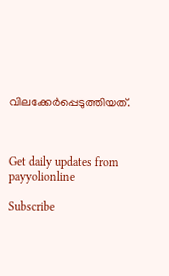വിലക്കേർപ്പെടുത്തിയത്.



Get daily updates from payyolionline

Subscribe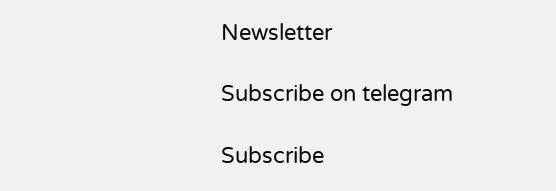Newsletter

Subscribe on telegram

Subscribe